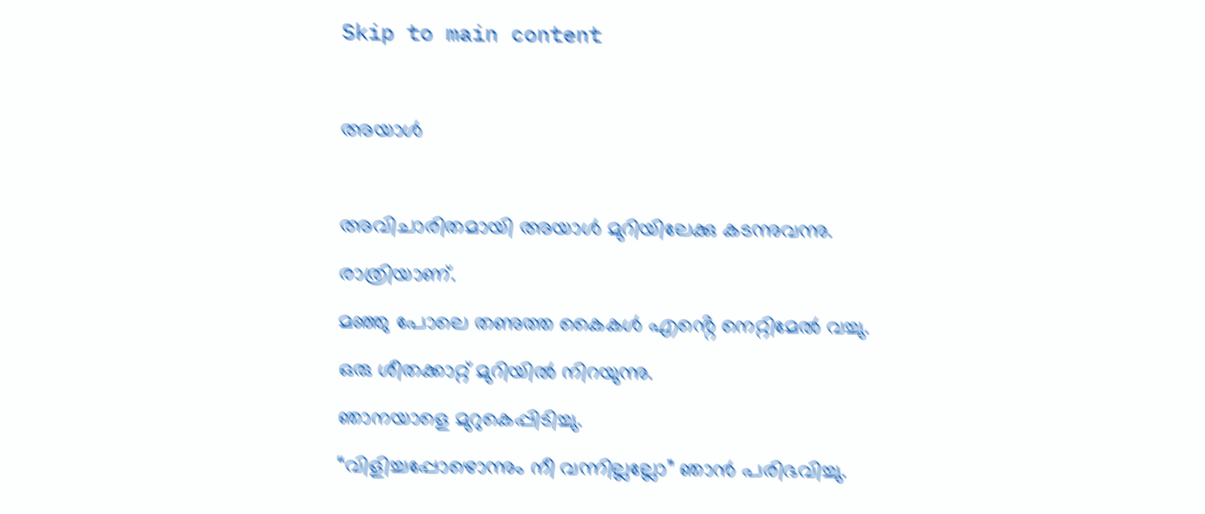Skip to main content

അയാൾ

അവിചാരിതമായി അയാൾ മുറിയിലേക്കു കടന്നുവന്നു.
രാത്രിയാണ്.
മഞ്ഞു പോലെ തണുത്ത കൈകൾ എൻ്റെ നെറ്റിമേൽ വച്ചു.
ഒരു ശീതക്കാറ്റ് മുറിയിൽ നിറയുന്നു.
ഞാനയാളെ മുറുകെപ്പിടിച്ചു.
“വിളിച്ചപ്പോഴൊന്നും നീ വന്നില്ലല്ലോ” ഞാൻ പരിഭവിച്ചു.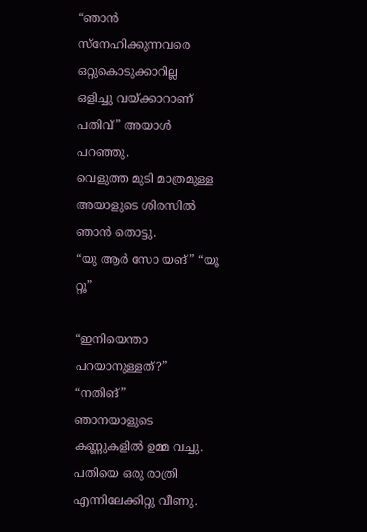“ഞാൻ സ്നേഹിക്കുന്നവരെ ഒറ്റുകൊടുക്കാറില്ല
ഒളിച്ചു വയ്ക്കാറാണ് പതിവ്” അയാൾ പറഞ്ഞു.
വെളുത്ത മുടി മാത്രമുള്ള അയാളുടെ ശിരസിൽ ഞാൻ തൊട്ടു.
“യു ആർ സോ യങ്” “യൂ റ്റൂ”

“ഇനിയെന്താ പറയാനുള്ളത്?”
“നതിങ്”
ഞാനയാളുടെ കണ്ണുകളിൽ ഉമ്മ വച്ചു.
പതിയെ ഒരു രാത്രി എന്നിലേക്കിറ്റു വീണു.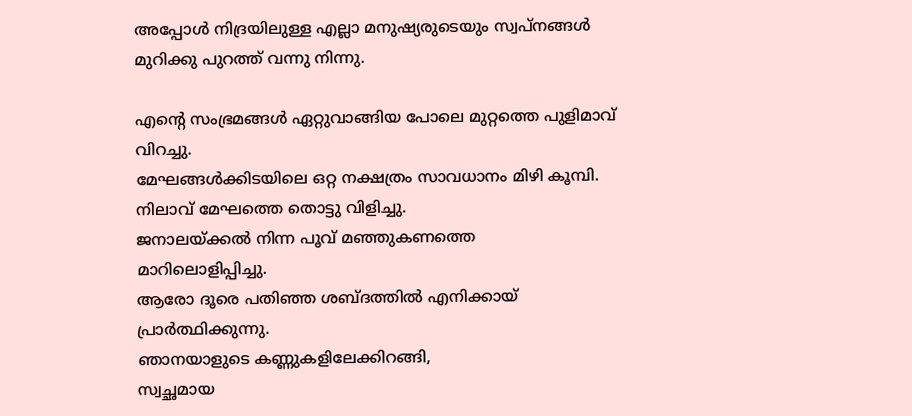അപ്പോൾ നിദ്രയിലുള്ള എല്ലാ മനുഷ്യരുടെയും സ്വപ്നങ്ങൾ
മുറിക്കു പുറത്ത് വന്നു നിന്നു.

എൻ്റെ സംഭ്രമങ്ങൾ ഏറ്റുവാങ്ങിയ പോലെ മുറ്റത്തെ പുളിമാവ് വിറച്ചു.
മേഘങ്ങൾക്കിടയിലെ ഒറ്റ നക്ഷത്രം സാവധാനം മിഴി കൂമ്പി.
നിലാവ് മേഘത്തെ തൊട്ടു വിളിച്ചു.
ജനാലയ്ക്കൽ നിന്ന പൂവ് മഞ്ഞുകണത്തെ
മാറിലൊളിപ്പിച്ചു.
ആരോ ദൂരെ പതിഞ്ഞ ശബ്ദത്തിൽ എനിക്കായ് പ്രാർത്ഥിക്കുന്നു.
ഞാനയാളുടെ കണ്ണുകളിലേക്കിറങ്ങി,
സ്വച്ഛമായ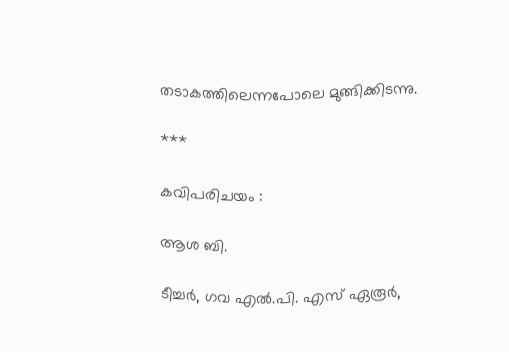തടാകത്തിലെന്നപോലെ മുങ്ങിക്കിടന്നു.

***

കവിപരിചയം :

ആശ ബി.

ടീച്ചർ, ഗവ എൽ.പി. എസ് ഏരൂർ,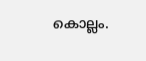കൊല്ലം.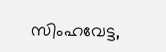സിംഹവേട്ട,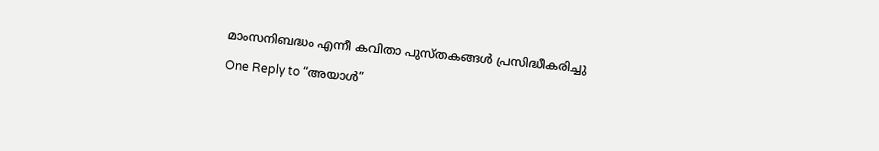മാംസനിബദ്ധം എന്നീ കവിതാ പുസ്തകങ്ങൾ പ്രസിദ്ധീകരിച്ചു

One Reply to “അയാൾ”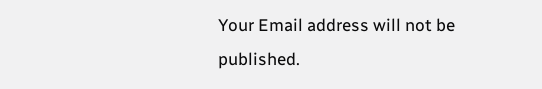Your Email address will not be published.